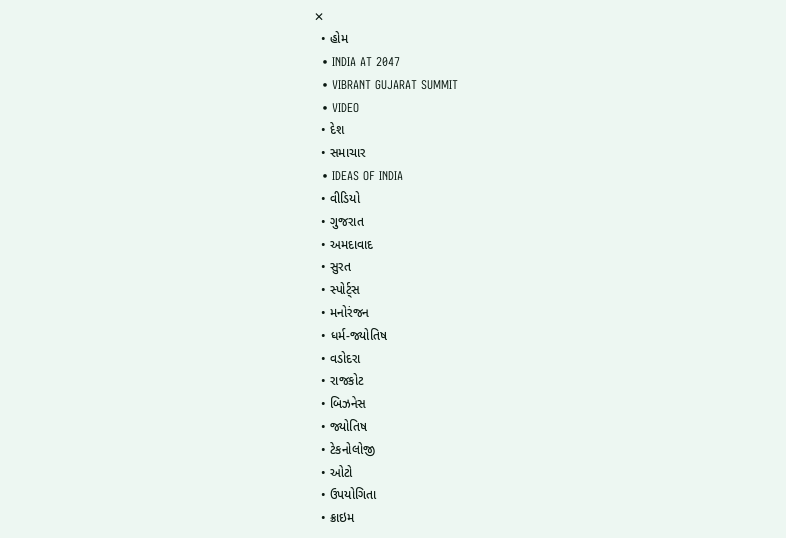✕
  • હોમ
  • INDIA AT 2047
  • VIBRANT GUJARAT SUMMIT
  • VIDEO
  • દેશ
  • સમાચાર
  • IDEAS OF INDIA
  • વીડિયો
  • ગુજરાત
  • અમદાવાદ
  • સુરત
  • સ્પોર્ટ્સ
  • મનોરંજન
  • ધર્મ-જ્યોતિષ
  • વડોદરા
  • રાજકોટ
  • બિઝનેસ
  • જ્યોતિષ
  • ટેકનોલોજી
  • ઓટો
  • ઉપયોગિતા
  • ક્રાઇમ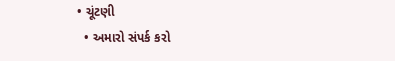• ચૂંટણી
  • અમારો સંપર્ક કરો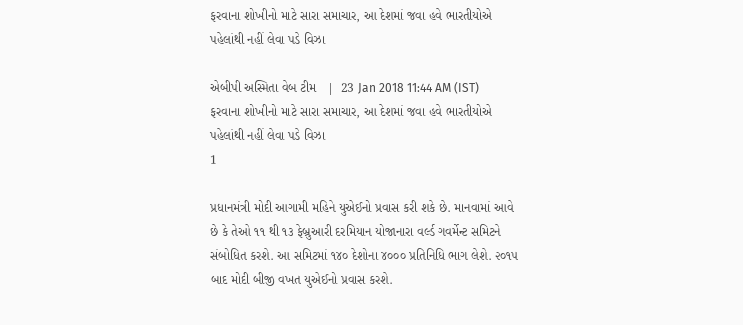ફરવાના શોખીનો માટે સારા સમાચાર, આ દેશમાં જવા હવે ભારતીયોએ પહેલાંથી નહીં લેવા પડે વિઝા

એબીપી અસ્મિતા વેબ ટીમ   |  23 Jan 2018 11:44 AM (IST)
ફરવાના શોખીનો માટે સારા સમાચાર, આ દેશમાં જવા હવે ભારતીયોએ પહેલાંથી નહીં લેવા પડે વિઝા
1

પ્રધાનમંત્રી મોદી આગામી મહિને યુએઈનો પ્રવાસ કરી શકે છે. માનવામાં આવે છે કે તેઓ ૧૧ થી ૧૩ ફેબ્રુઆરી દરમિયાન યોજાનારા વર્લ્ડ ગવર્મેન્ટ સમિટને સંબોધિત કરશે. આ સમિટમાં ૧૪૦ દેશોના ૪૦૦૦ પ્રતિનિધિ ભાગ લેશે. ૨૦૧૫ બાદ મોદી બીજી વખત યુએઈનો પ્રવાસ કરશે.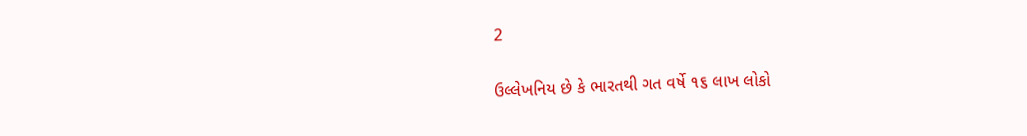2

ઉલ્લેખનિય છે કે ભારતથી ગત વર્ષે ૧૬ લાખ લોકો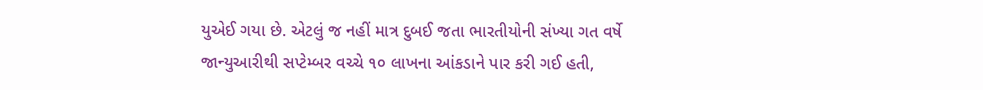યુએઈ ગયા છે. એટલું જ નહીં માત્ર દુબઈ જતા ભારતીયોની સંખ્યા ગત વર્ષે જાન્યુઆરીથી સપ્ટેમ્બર વચ્ચે ૧૦ લાખના આંકડાને પાર કરી ગઈ હતી,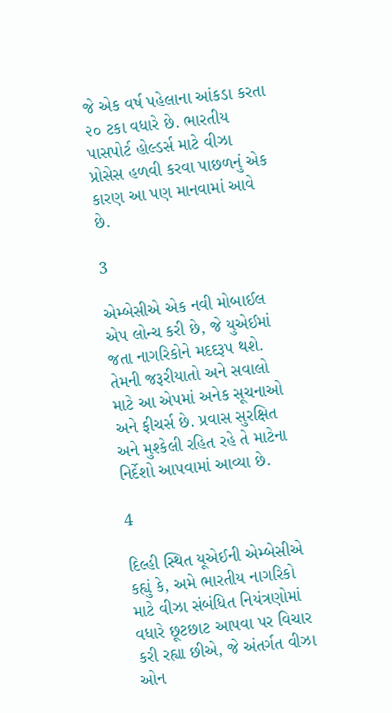જે એક વર્ષ પહેલાના આંકડા કરતા ૨૦ ટકા વધારે છે. ભારતીય પાસપોર્ટ હોલ્ડર્સ માટે વીઝા પ્રોસેસ હળવી કરવા પાછળનું એક કારણ આ પણ માનવામાં આવે છે.

3

એમ્બેસીએ એક નવી મોબાઈલ એપ લોન્ચ કરી છે, જે યુએઈમાં જતા નાગરિકોને મદદરૂપ થશે. તેમની જરૂરીયાતો અને સવાલો માટે આ એપમાં અનેક સૂચનાઓ અને ફીચર્સ છે. પ્રવાસ સુરક્ષિત અને મુશ્કેલી રહિત રહે તે માટેના નિર્દેશો આપવામાં આવ્યા છે.

4

દિલ્હી સ્થિત યૂએઈની એમ્બેસીએ કહ્યું કે, અમે ભારતીય નાગરિકો માટે વીઝા સંબંધિત નિયંત્રણોમાં વધારે છૂટછાટ આપવા પર વિચાર કરી રહ્યા છીએ, જે અંતર્ગત વીઝા ઓન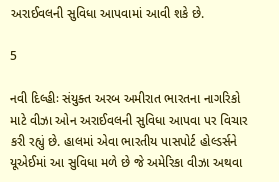અરાઈવલની સુવિધા આપવામાં આવી શકે છે.

5

નવી દિલ્હીઃ સંયુક્ત અરબ અમીરાત ભારતના નાગરિકો માટે વીઝા ઓન અરાઈવલની સુવિધા આપવા પર વિચાર કરી રહ્યું છે. હાલમાં એવા ભારતીય પાસપોર્ટ હોલ્ડર્સને યૂએઈમાં આ સુવિધા મળે છે જે અમેરિકા વીઝા અથવા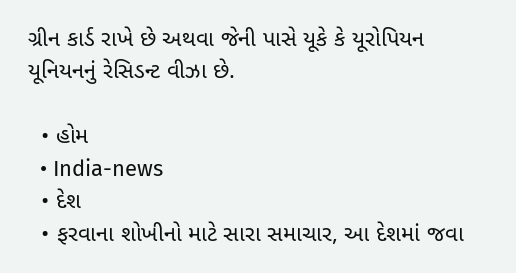ગ્રીન કાર્ડ રાખે છે અથવા જેની પાસે યૂકે કે યૂરોપિયન યૂનિયનનું રેસિડન્ટ વીઝા છે.

  • હોમ
  • India-news
  • દેશ
  • ફરવાના શોખીનો માટે સારા સમાચાર, આ દેશમાં જવા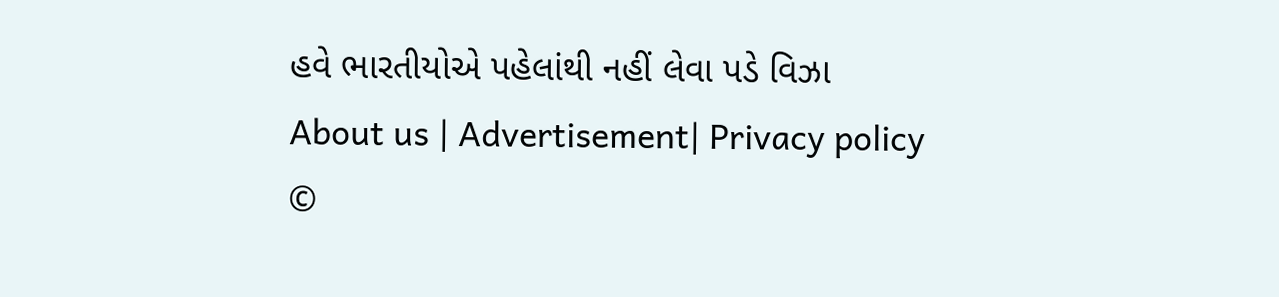હવે ભારતીયોએ પહેલાંથી નહીં લેવા પડે વિઝા
About us | Advertisement| Privacy policy
©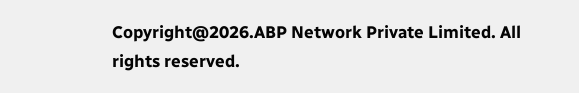Copyright@2026.ABP Network Private Limited. All rights reserved.